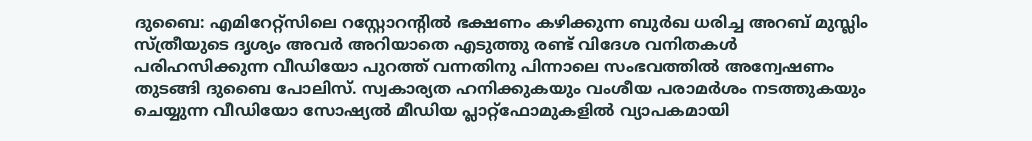ദുബൈ: എമിറേറ്റ്സിലെ റസ്റ്റോറൻ്റിൽ ഭക്ഷണം കഴിക്കുന്ന ബുർഖ ധരിച്ച അറബ് മുസ്ലിം സ്ത്രീയുടെ ദൃശ്യം അവർ അറിയാതെ എടുത്തു രണ്ട് വിദേശ വനിതകൾ പരിഹസിക്കുന്ന വീഡിയോ പുറത്ത് വന്നതിനു പിന്നാലെ സംഭവത്തിൽ അന്വേഷണം തുടങ്ങി ദുബൈ പോലിസ്. സ്വകാര്യത ഹനിക്കുകയും വംശീയ പരാമർശം നടത്തുകയും ചെയ്യുന്ന വീഡിയോ സോഷ്യൽ മീഡിയ പ്ലാറ്റ്ഫോമുകളിൽ വ്യാപകമായി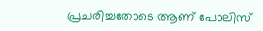പ്രചരിച്ചതോടെ ആണ് പോലിസ്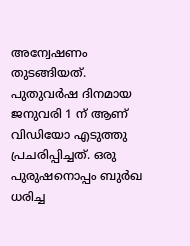അന്വേഷണം തുടങ്ങിയത്.
പുതുവർഷ ദിനമായ ജനുവരി 1 ന് ആണ് വിഡിയോ എടുത്തു പ്രചരിപ്പിച്ചത്. ഒരു പുരുഷനൊപ്പം ബുർഖ ധരിച്ച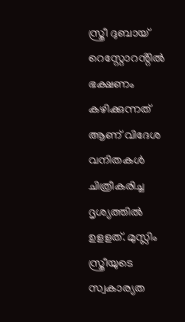സ്ത്രീ ദുബായ് റെസ്റ്റോറൻ്റിൽ ഭക്ഷണം കഴിക്കുന്നത് ആണ് വിദേശ വനിതകൾ ചിത്രീകരിച്ച ദൃശ്യത്തിൽ ഉളളത്. മുസ്ലിം സ്ത്രീയുടെ സ്വകാര്യത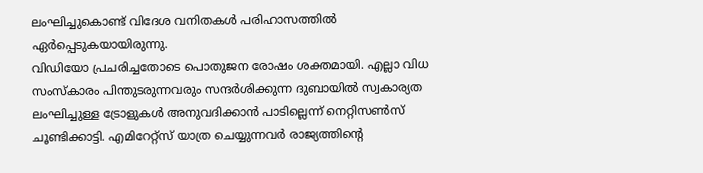ലംഘിച്ചുകൊണ്ട് വിദേശ വനിതകൾ പരിഹാസത്തിൽ ഏർപ്പെടുകയായിരുന്നു.
വിഡിയോ പ്രചരിച്ചതോടെ പൊതുജന രോഷം ശക്തമായി. എല്ലാ വിധ സംസ്കാരം പിന്തുടരുന്നവരും സന്ദർശിക്കുന്ന ദുബായിൽ സ്വകാര്യത ലംഘിച്ചുള്ള ട്രോളുകൾ അനുവദിക്കാൻ പാടില്ലെന്ന് നെറ്റിസൺസ് ചൂണ്ടിക്കാട്ടി. എമിറേറ്റ്സ് യാത്ര ചെയ്യുന്നവർ രാജ്യത്തിൻ്റെ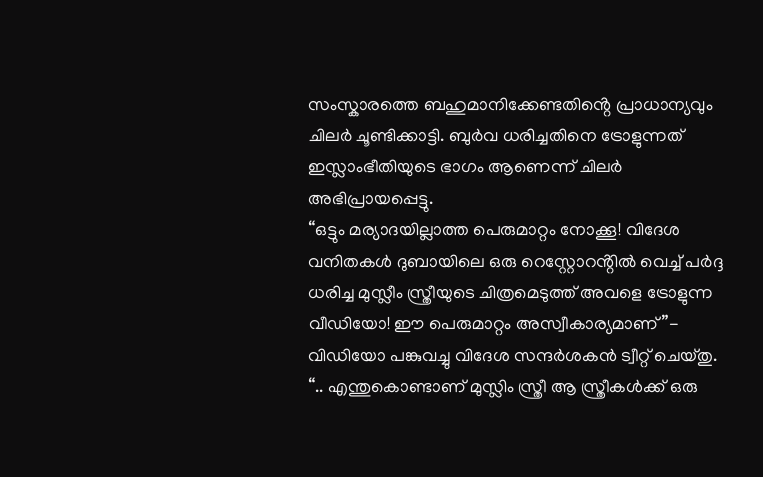സംസ്കാരത്തെ ബഹുമാനിക്കേണ്ടതിൻ്റെ പ്രാധാന്യവും ചിലർ ചൂണ്ടിക്കാട്ടി. ബുർവ ധരിച്ചതിനെ ട്രോളുന്നത് ഇസ്ലാംഭീതിയുടെ ഭാഗം ആണെന്ന് ചിലർ അഭിപ്രായപ്പെട്ടു.
“ഒട്ടും മര്യാദയില്ലാത്ത പെരുമാറ്റം നോക്കൂ! വിദേശ വനിതകൾ ദുബായിലെ ഒരു റെസ്റ്റോറൻ്റിൽ വെച്ച് പർദ്ദ ധരിച്ച മുസ്ലീം സ്ത്രീയുടെ ചിത്രമെടുത്ത് അവളെ ട്രോളുന്ന വീഡിയോ! ഈ പെരുമാറ്റം അസ്വീകാര്യമാണ് ”- വിഡിയോ പങ്കുവച്ചു വിദേശ സന്ദർശകൻ ട്വീറ്റ് ചെയ്തു. “.. എന്തുകൊണ്ടാണ് മുസ്ലിം സ്ത്രീ ആ സ്ത്രീകൾക്ക് ഒരു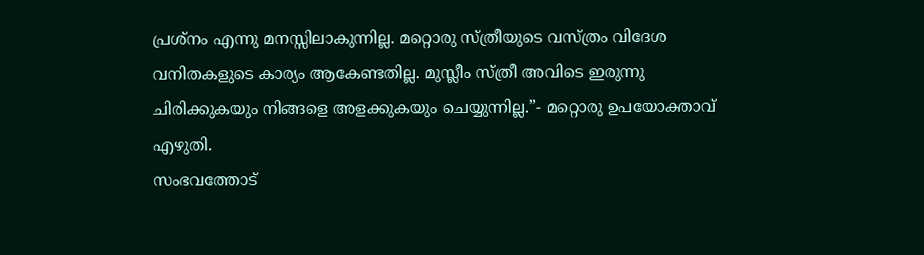പ്രശ്നം എന്നു മനസ്സിലാകുന്നില്ല. മറ്റൊരു സ്ത്രീയുടെ വസ്ത്രം വിദേശ വനിതകളുടെ കാര്യം ആകേണ്ടതില്ല. മുസ്ലീം സ്ത്രീ അവിടെ ഇരുന്നു ചിരിക്കുകയും നിങ്ങളെ അളക്കുകയും ചെയ്യുന്നില്ല.”- മറ്റൊരു ഉപയോക്താവ് എഴുതി.
സംഭവത്തോട്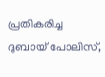പ്രതികരിച്ച ദുബായ് പോലിസ്,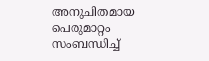അനുചിതമായ പെരുമാറ്റം സംബന്ധിച്ച്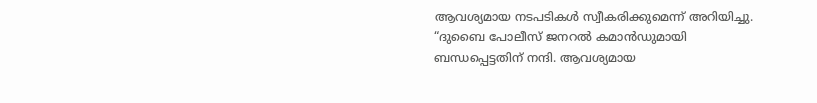ആവശ്യമായ നടപടികൾ സ്വീകരിക്കുമെന്ന് അറിയിച്ചു. “ദുബൈ പോലീസ് ജനറൽ കമാൻഡുമായി ബന്ധപ്പെട്ടതിന് നന്ദി. ആവശ്യമായ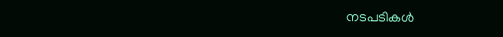നടപടികൾ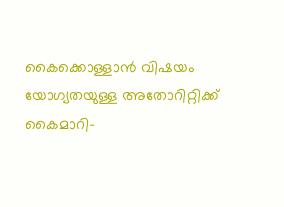കൈക്കൊള്ളാൻ വിഷയം യോഗ്യതയുള്ള അതോറിറ്റിക്ക് കൈമാറി-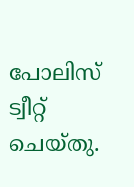പോലിസ് ട്വീറ്റ് ചെയ്തു.